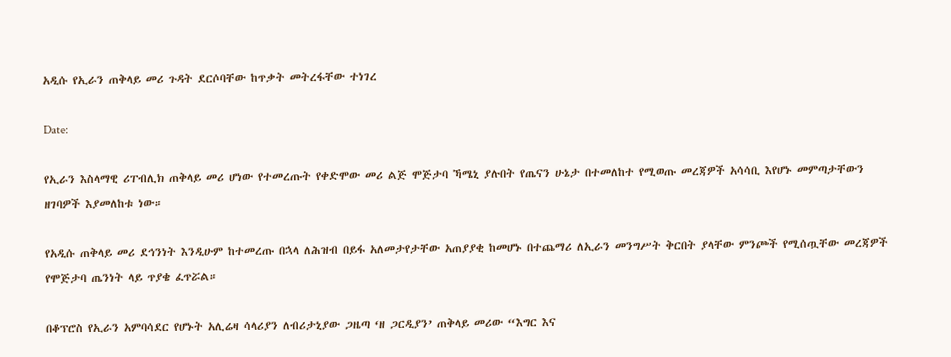አዲሱ የኢራን ጠቅላይ መሪ ጉዳት ደርሶባቸው ከጥቃት መትረፋቸው ተነገረ

Date:

የኢራን እስላማዊ ሪፐብሊክ ጠቅላይ መሪ ሆነው የተመረጡት የቀድሞው መሪ ልጅ ሞጅታባ ኻሜኒ ያሉበት የጤናን ሁኔታ በተመለከተ የሚወጡ መረጃዎች አሳሳቢ እየሆኑ መምጣታቸውን ዘገባዎች እያመለከቱ ነው።

የአዲሱ ጠቅላይ መሪ ደኅንነት እንዲሁም ከተመረጡ በኋላ ለሕዝብ በይፋ አለመታየታቸው አጠያያቂ ከመሆኑ በተጨማሪ ለኢራን መንግሥት ቅርበት ያላቸው ምንጮች የሚሰጧቸው መረጃዎች የሞጅታባ ጤንነት ላይ ጥያቄ ፈጥሯል።

በቆፕሮስ የኢራን አምባሳደር የሆኑት አሊሬዛ ሳላሪያን ለብሪታኒያው ጋዜጣ ‘ዘ ጋርዲያን’ ጠቅላይ መሪው “እግር እና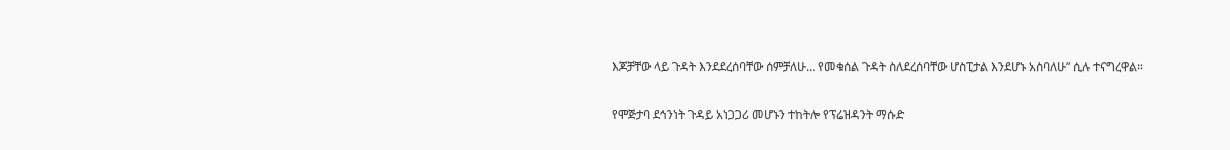እጆቻቸው ላይ ጉዳት እንደደረሰባቸው ሰምቻለሁ… የመቁሰል ጉዳት ስለደረሰባቸው ሆስፒታል እንደሆኑ አስባለሁ” ሲሉ ተናግረዋል።

የሞጅታባ ደኅንነት ጉዳይ አነጋጋሪ መሆኑን ተከትሎ የፕሬዝዳንት ማሱድ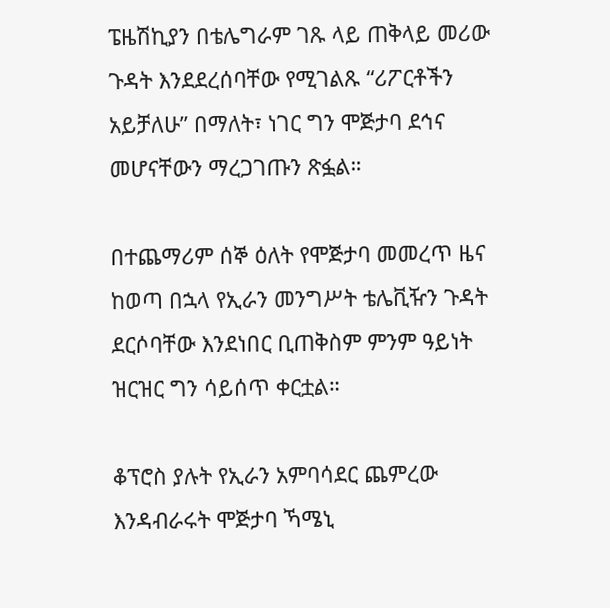ፔዜሽኪያን በቴሌግራም ገጹ ላይ ጠቅላይ መሪው ጉዳት እንደደረሰባቸው የሚገልጹ “ሪፖርቶችን አይቻለሁ” በማለት፣ ነገር ግን ሞጅታባ ደኅና መሆናቸውን ማረጋገጡን ጽፏል።

በተጨማሪም ሰኞ ዕለት የሞጅታባ መመረጥ ዜና ከወጣ በኋላ የኢራን መንግሥት ቴሌቪዥን ጉዳት ደርሶባቸው እንደነበር ቢጠቅስም ምንም ዓይነት ዝርዝር ግን ሳይሰጥ ቀርቷል።

ቆፕሮስ ያሉት የኢራን አምባሳደር ጨምረው እንዳብራሩት ሞጅታባ ኻሜኒ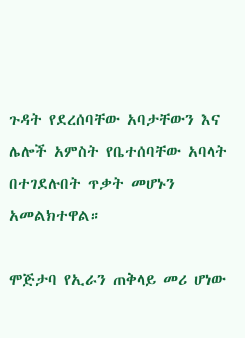ጉዳት የደረሰባቸው አባታቸውን እና ሌሎች አምስት የቤተሰባቸው አባላት በተገደሉበት ጥቃት መሆኑን አመልክተዋል።

ሞጅታባ የኢራን ጠቅላይ መሪ ሆነው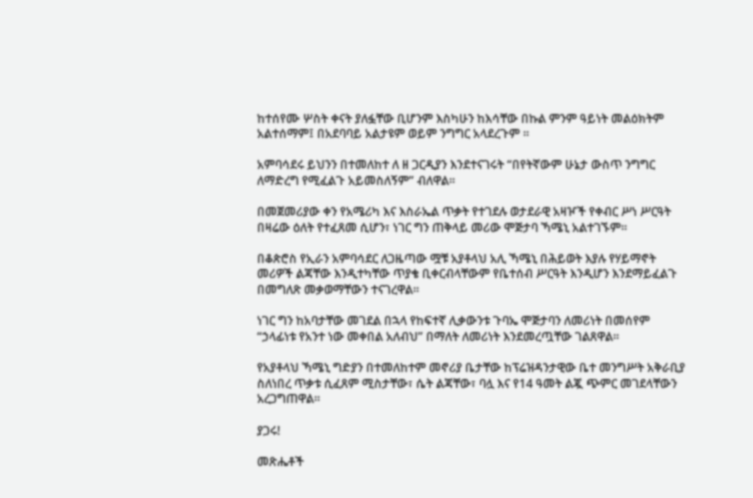ከተሰየሙ ሦስት ቀናት ያለፏቸው ቢሆንም እስካሁን ከእሳቸው በኩል ምንም ዓይነት መልዕክትም አልተሰማም፤ በአደባባይ አልታዩም ወይም ንግግር አላደረጉም ።

አምባሳደሩ ይህንን በተመለከተ ለ ዘ ጋርዲያን እንደተናገሩት “በየትኛውም ሁኔታ ውስጥ ንግግር ለማድረግ የሚፈልጉ አይመስለኝም” ብለዋል።

በመጀመሪያው ቀን የአሜሪካ እና እስራኤል ጥቃት የተገደሉ ወታደራዊ አዛዦች የቀብር ሥነ ሥርዓት በዛሬው ዕለት የተፈጸመ ሲሆን፣ ነገር ግን ጠቅላይ መሪው ሞጅታባ ኻሜኒ አልተገኙም።

በቆጵሮስ የኢራን አምባሳደር ለጋዜጣው ሟቹ አያቶላህ አሊ ኻሜኒ በሕይወት እያሉ የሃይማኖት መሪዎች ልጃቸው እንዲተካቸው ጥያቄ ቢቀርብላቸውም የቤተሰብ ሥርዓት እንዲሆን እንደማይፈልጉ በመግለጽ መቃወማቸውን ተናገረዋል።

ነገር ግን ከአባታቸው መገደል በኋላ የከፍተኛ ሊቃውንቱ ጉባኤ ሞጅታባን ለመሪነት በመሰየም “ኃላፊነቱ የአንተ ነው መቀበል አለብህ” በማለት ለመሪነት እንደመረጧቸው ገልጸዋል።

የአያቶላህ ኻሜኒ ግድያን በተመለከተም መኖሪያ ቤታቸው ከፕሬዝዳንታዊው ቤተ መንግሥት አቅራቢያ ስለነበረ ጥቃቱ ሲፈጸም ሚስታቸው፣ ሴት ልጃቸው፣ ባሏ እና የ14 ዓመት ልጇ ጭምር መገደላቸውን አረጋግጠዋል።

ያጋሩ!

መጽሔቶች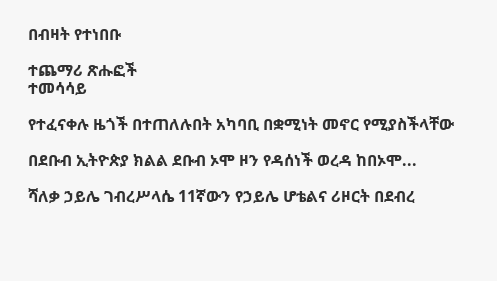በብዛት የተነበቡ

ተጨማሪ ጽሑፎች
ተመሳሳይ

የተፈናቀሉ ዜጎች በተጠለሉበት አካባቢ በቋሚነት መኖር የሚያስችላቸው

በደቡብ ኢትዮጵያ ክልል ደቡብ ኦሞ ዞን የዳሰነች ወረዳ ከበኦሞ...

ሻለቃ ኃይሌ ገብረሥላሴ 11ኛውን የኃይሌ ሆቴልና ሪዞርት በደብረ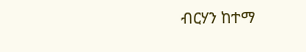ብርሃን ከተማ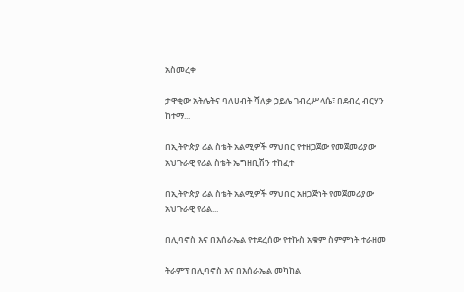አስመረቀ

ታዋቂው አትሌትና ባለሀብት ሻለቃ ኃይሌ ገብረሥላሴ፣ በደብረ ብርሃን ከተማ...

በኢትዮጵያ ሪል ስቴት አልሚዎች ማህበር የተዘጋጀው የመጀመሪያው አህጉራዊ የሪል ስቴት ኤግዘቢሽን ተከፈተ

በኢትዮጵያ ሪል ስቴት አልሚዎች ማህበር አዘጋጅነት የመጀመሪያው አህጉራዊ የሪል...

በሊባኖስ እና በእሰራኤል የተደረሰው የተኩስ አቁም ስምምነት ተራዘመ

ትራምፕ በሊባኖስ እና በእሰራኤል መካከል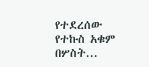የተደረሰው የተኩስ አቁም በሦስት...